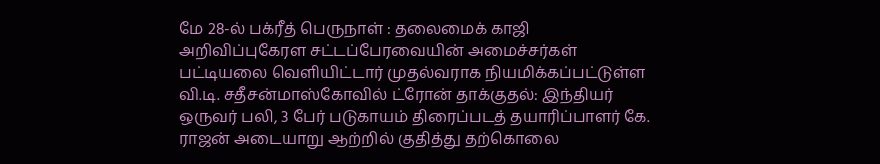மே 28-ல் பக்ரீத் பெருநாள் : தலைமைக் காஜி அறிவிப்புகேரள சட்டப்பேரவையின் அமைச்சர்கள் பட்டியலை வெளியிட்டார் முதல்வராக நியமிக்கப்பட்டுள்ள வி.டி. சதீசன்மாஸ்கோவில் ட்ரோன் தாக்குதல்: இந்தியர் ஒருவர் பலி, 3 பேர் படுகாயம் திரைப்படத் தயாரிப்பாளர் கே. ராஜன் அடையாறு ஆற்றில் குதித்து தற்கொலை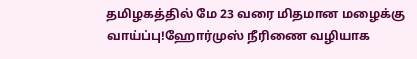தமிழகத்தில் மே 23 வரை மிதமான மழைக்கு வாய்ப்பு!ஹோர்முஸ் நீரிணை வழியாக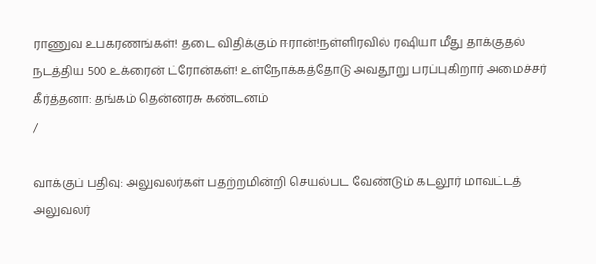ராணுவ உபகரணங்கள்! தடை விதிக்கும் ஈரான்!நள்ளிரவில் ரஷியா மீது தாக்குதல் நடத்திய 500 உக்ரைன் ட்ரோன்கள்! உள்நோக்கத்தோடு அவதூறு பரப்புகிறார் அமைச்சர் கீர்த்தனா: தங்கம் தென்னரசு கண்டனம்
/

வாக்குப் பதிவு: அலுவலர்கள் பதற்றமின்றி செயல்பட வேண்டும் கடலூர் மாவட்டத் அலுவலர்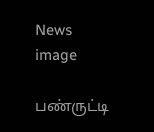News image

பண்ருட்டி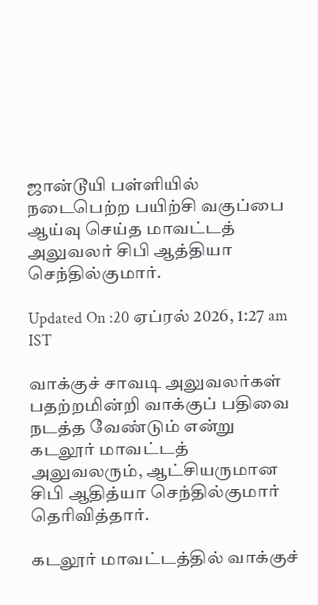ஜான்டூயி பள்ளியில் நடைபெற்ற பயிற்சி வகுப்பை ஆய்வு செய்த மாவட்டத் அலுவலர் சிபி ஆத்தியா செந்தில்குமார்.

Updated On :20 ஏப்ரல் 2026, 1:27 am IST

வாக்குச் சாவடி அலுவலர்கள் பதற்றமின்றி வாக்குப் பதிவை நடத்த வேண்டும் என்று கடலூர் மாவட்டத் அலுவலரும், ஆட்சியருமான சிபி ஆதித்யா செந்தில்குமார் தெரிவித்தார்.

கடலூர் மாவட்டத்தில் வாக்குச்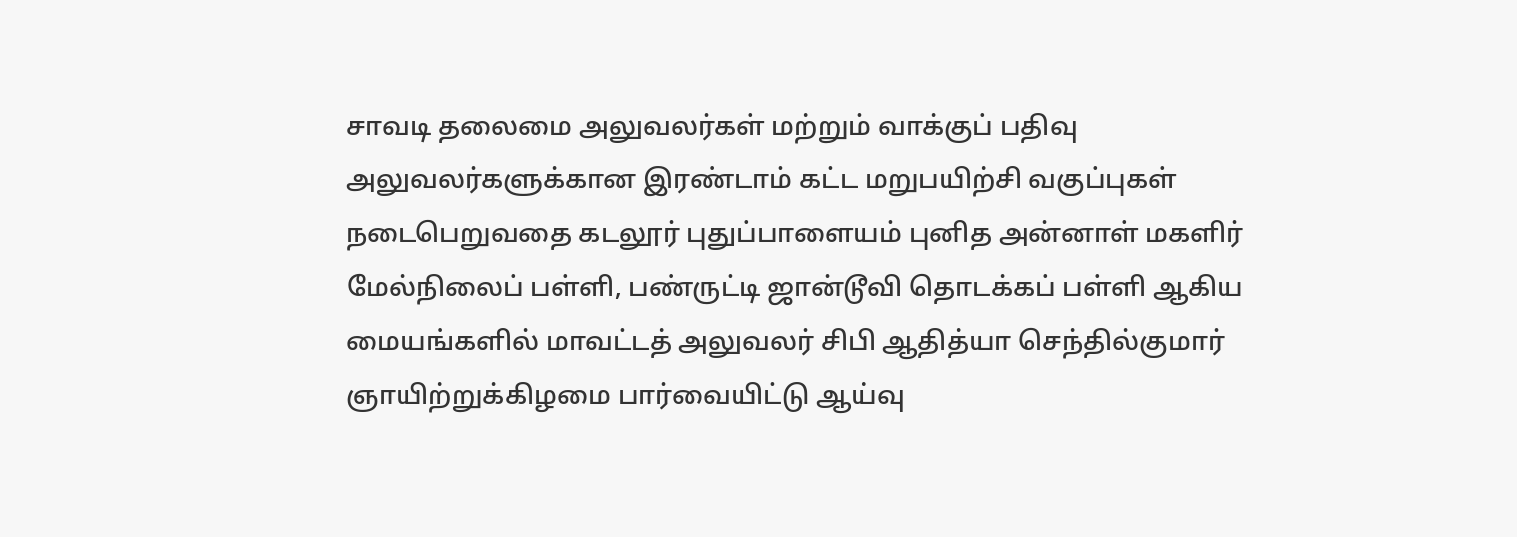சாவடி தலைமை அலுவலர்கள் மற்றும் வாக்குப் பதிவு அலுவலர்களுக்கான இரண்டாம் கட்ட மறுபயிற்சி வகுப்புகள் நடைபெறுவதை கடலூர் புதுப்பாளையம் புனித அன்னாள் மகளிர் மேல்நிலைப் பள்ளி, பண்ருட்டி ஜான்டூவி தொடக்கப் பள்ளி ஆகிய மையங்களில் மாவட்டத் அலுவலர் சிபி ஆதித்யா செந்தில்குமார் ஞாயிற்றுக்கிழமை பார்வையிட்டு ஆய்வு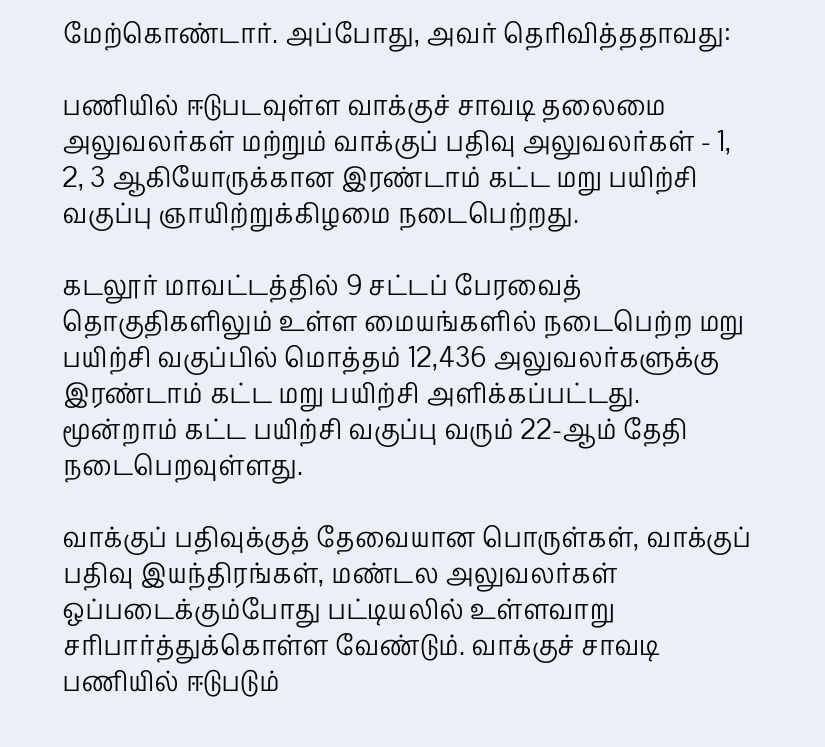மேற்கொண்டார். அப்போது, அவர் தெரிவித்ததாவது:

பணியில் ஈடுபடவுள்ள வாக்குச் சாவடி தலைமை அலுவலர்கள் மற்றும் வாக்குப் பதிவு அலுவலர்கள் - 1, 2, 3 ஆகியோருக்கான இரண்டாம் கட்ட மறு பயிற்சி வகுப்பு ஞாயிற்றுக்கிழமை நடைபெற்றது.

கடலூர் மாவட்டத்தில் 9 சட்டப் பேரவைத் தொகுதிகளிலும் உள்ள மையங்களில் நடைபெற்ற மறு பயிற்சி வகுப்பில் மொத்தம் 12,436 அலுவலர்களுக்கு இரண்டாம் கட்ட மறு பயிற்சி அளிக்கப்பட்டது. மூன்றாம் கட்ட பயிற்சி வகுப்பு வரும் 22-ஆம் தேதி நடைபெறவுள்ளது.

வாக்குப் பதிவுக்குத் தேவையான பொருள்கள், வாக்குப் பதிவு இயந்திரங்கள், மண்டல அலுவலர்கள் ஒப்படைக்கும்போது பட்டியலில் உள்ளவாறு சரிபார்த்துக்கொள்ள வேண்டும். வாக்குச் சாவடி பணியில் ஈடுபடும்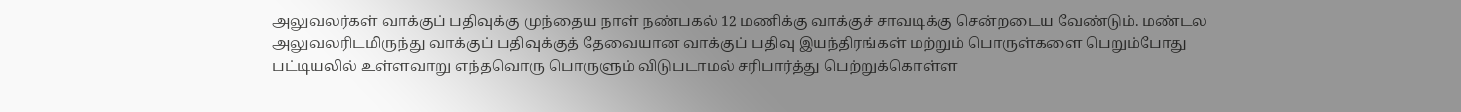அலுவலர்கள் வாக்குப் பதிவுக்கு முந்தைய நாள் நண்பகல் 12 மணிக்கு வாக்குச் சாவடிக்கு சென்றடைய வேண்டும். மண்டல அலுவலரிடமிருந்து வாக்குப் பதிவுக்குத் தேவையான வாக்குப் பதிவு இயந்திரங்கள் மற்றும் பொருள்களை பெறும்போது பட்டியலில் உள்ளவாறு எந்தவொரு பொருளும் விடுபடாமல் சரிபார்த்து பெற்றுக்கொள்ள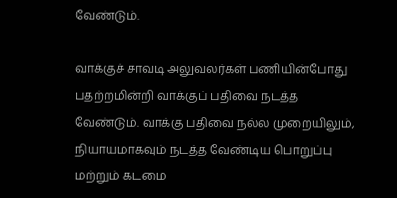வேண்டும்.

வாக்குச் சாவடி அலுவலர்கள் பணியின்போது பதற்றமின்றி வாக்குப் பதிவை நடத்த வேண்டும். வாக்கு பதிவை நல்ல முறையிலும், நியாயமாகவும் நடத்த வேண்டிய பொறுப்பு மற்றும் கடமை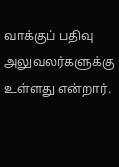வாக்குப் பதிவு அலுவலர்களுக்கு உள்ளது என்றார்.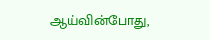ஆய்வின்போது,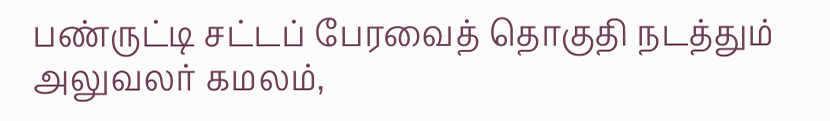பண்ருட்டி சட்டப் பேரவைத் தொகுதி நடத்தும் அலுவலர் கமலம்,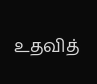உதவித்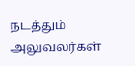நடத்தும் அலுவலர்கள்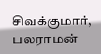சிவக்குமார், பலராமன்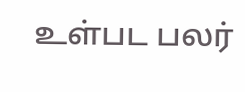உள்பட பலர்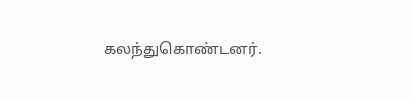கலந்துகொண்டனர்.